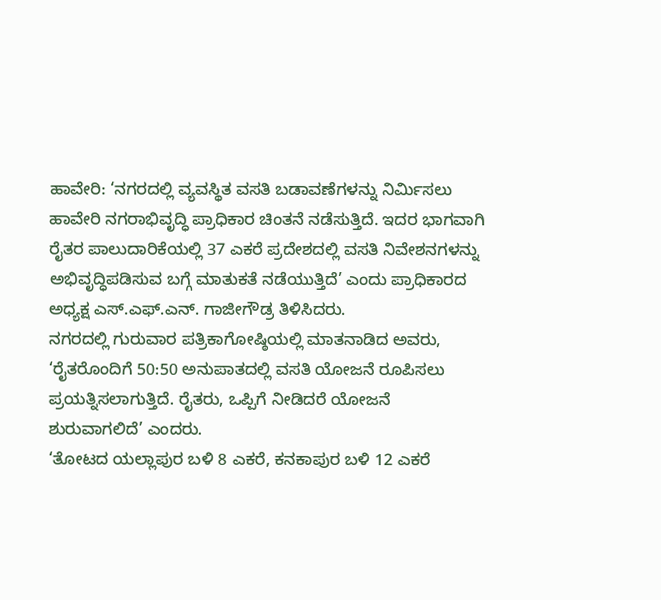ಹಾವೇರಿ: ‘ನಗರದಲ್ಲಿ ವ್ಯವಸ್ಥಿತ ವಸತಿ ಬಡಾವಣೆಗಳನ್ನು ನಿರ್ಮಿಸಲು ಹಾವೇರಿ ನಗರಾಭಿವೃದ್ಧಿ ಪ್ರಾಧಿಕಾರ ಚಿಂತನೆ ನಡೆಸುತ್ತಿದೆ. ಇದರ ಭಾಗವಾಗಿ ರೈತರ ಪಾಲುದಾರಿಕೆಯಲ್ಲಿ 37 ಎಕರೆ ಪ್ರದೇಶದಲ್ಲಿ ವಸತಿ ನಿವೇಶನಗಳನ್ನು ಅಭಿವೃದ್ಧಿಪಡಿಸುವ ಬಗ್ಗೆ ಮಾತುಕತೆ ನಡೆಯುತ್ತಿದೆ’ ಎಂದು ಪ್ರಾಧಿಕಾರದ ಅಧ್ಯಕ್ಷ ಎಸ್.ಎಫ್.ಎನ್. ಗಾಜೀಗೌಡ್ರ ತಿಳಿಸಿದರು.
ನಗರದಲ್ಲಿ ಗುರುವಾರ ಪತ್ರಿಕಾಗೋಷ್ಠಿಯಲ್ಲಿ ಮಾತನಾಡಿದ ಅವರು, ‘ರೈತರೊಂದಿಗೆ 50:50 ಅನುಪಾತದಲ್ಲಿ ವಸತಿ ಯೋಜನೆ ರೂಪಿಸಲು ಪ್ರಯತ್ನಿಸಲಾಗುತ್ತಿದೆ. ರೈತರು, ಒಪ್ಪಿಗೆ ನೀಡಿದರೆ ಯೋಜನೆ ಶುರುವಾಗಲಿದೆ’ ಎಂದರು.
‘ತೋಟದ ಯಲ್ಲಾಪುರ ಬಳಿ 8 ಎಕರೆ, ಕನಕಾಪುರ ಬಳಿ 12 ಎಕರೆ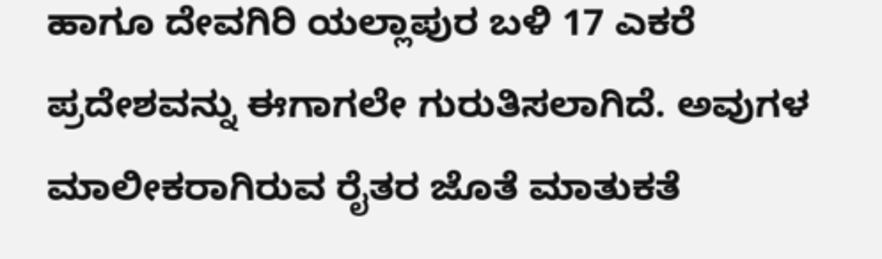ಹಾಗೂ ದೇವಗಿರಿ ಯಲ್ಲಾಪುರ ಬಳಿ 17 ಎಕರೆ ಪ್ರದೇಶವನ್ನು ಈಗಾಗಲೇ ಗುರುತಿಸಲಾಗಿದೆ. ಅವುಗಳ ಮಾಲೀಕರಾಗಿರುವ ರೈತರ ಜೊತೆ ಮಾತುಕತೆ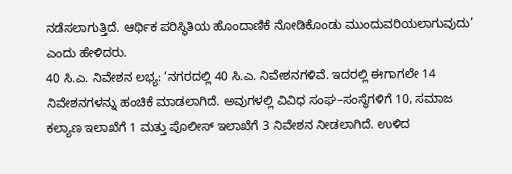ನಡೆಸಲಾಗುತ್ತಿದೆ. ಆರ್ಥಿಕ ಪರಿಸ್ಥಿತಿಯ ಹೊಂದಾಣಿಕೆ ನೋಡಿಕೊಂಡು ಮುಂದುವರಿಯಲಾಗುವುದು’ ಎಂದು ಹೇಳಿದರು.
40 ಸಿ.ಎ. ನಿವೇಶನ ಲಭ್ಯ: ‘ನಗರದಲ್ಲಿ 40 ಸಿ.ಎ. ನಿವೇಶನಗಳಿವೆ. ಇದರಲ್ಲಿ ಈಗಾಗಲೇ 14 ನಿವೇಶನಗಳನ್ನು ಹಂಚಿಕೆ ಮಾಡಲಾಗಿದೆ. ಅವುಗಳಲ್ಲಿ ವಿವಿಧ ಸಂಘ–ಸಂಸ್ಥೆಗಳಿಗೆ 10, ಸಮಾಜ ಕಲ್ಯಾಣ ಇಲಾಖೆಗೆ 1 ಮತ್ತು ಪೊಲೀಸ್ ಇಲಾಖೆಗೆ 3 ನಿವೇಶನ ನೀಡಲಾಗಿದೆ. ಉಳಿದ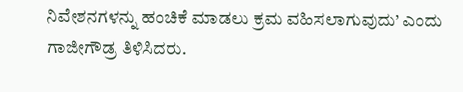ನಿವೇಶನಗಳನ್ನು ಹಂಚಿಕೆ ಮಾಡಲು ಕ್ರಮ ವಹಿಸಲಾಗುವುದು’ ಎಂದು ಗಾಜೀಗೌಡ್ರ ತಿಳಿಸಿದರು.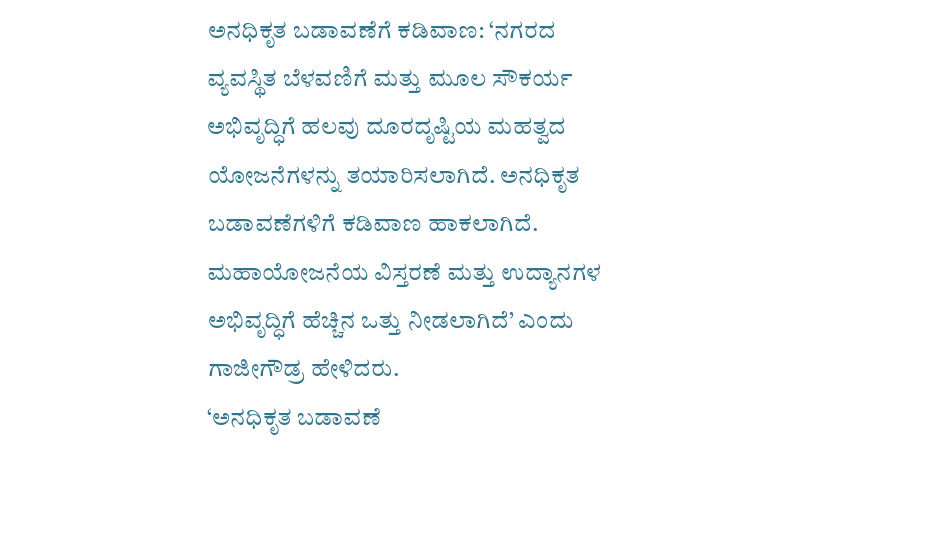ಅನಧಿಕೃತ ಬಡಾವಣೆಗೆ ಕಡಿವಾಣ: ‘ನಗರದ ವ್ಯವಸ್ಥಿತ ಬೆಳವಣಿಗೆ ಮತ್ತು ಮೂಲ ಸೌಕರ್ಯ ಅಭಿವೃದ್ಧಿಗೆ ಹಲವು ದೂರದೃಷ್ಟಿಯ ಮಹತ್ವದ ಯೋಜನೆಗಳನ್ನು ತಯಾರಿಸಲಾಗಿದೆ. ಅನಧಿಕೃತ ಬಡಾವಣೆಗಳಿಗೆ ಕಡಿವಾಣ ಹಾಕಲಾಗಿದೆ. ಮಹಾಯೋಜನೆಯ ವಿಸ್ತರಣೆ ಮತ್ತು ಉದ್ಯಾನಗಳ ಅಭಿವೃದ್ಧಿಗೆ ಹೆಚ್ಚಿನ ಒತ್ತು ನೀಡಲಾಗಿದೆ’ ಎಂದು ಗಾಜೀಗೌಡ್ರ ಹೇಳಿದರು.
‘ಅನಧಿಕೃತ ಬಡಾವಣೆ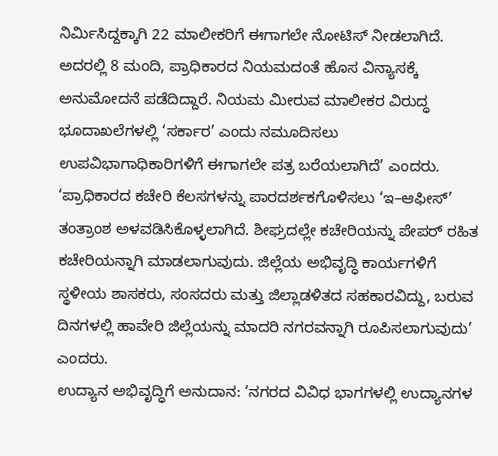ನಿರ್ಮಿಸಿದ್ದಕ್ಕಾಗಿ 22 ಮಾಲೀಕರಿಗೆ ಈಗಾಗಲೇ ನೋಟಿಸ್ ನೀಡಲಾಗಿದೆ. ಅದರಲ್ಲಿ 8 ಮಂದಿ, ಪ್ರಾಧಿಕಾರದ ನಿಯಮದಂತೆ ಹೊಸ ವಿನ್ಯಾಸಕ್ಕೆ ಅನುಮೋದನೆ ಪಡೆದಿದ್ದಾರೆ. ನಿಯಮ ಮೀರುವ ಮಾಲೀಕರ ವಿರುದ್ಧ ಭೂದಾಖಲೆಗಳಲ್ಲಿ ‘ಸರ್ಕಾರ’ ಎಂದು ನಮೂದಿಸಲು ಉಪವಿಭಾಗಾಧಿಕಾರಿಗಳಿಗೆ ಈಗಾಗಲೇ ಪತ್ರ ಬರೆಯಲಾಗಿದೆ’ ಎಂದರು.
‘ಪ್ರಾಧಿಕಾರದ ಕಚೇರಿ ಕೆಲಸಗಳನ್ನು ಪಾರದರ್ಶಕಗೊಳಿಸಲು ‘ಇ–ಆಫೀಸ್’ ತಂತ್ರಾಂಶ ಅಳವಡಿಸಿಕೊಳ್ಳಲಾಗಿದೆ. ಶೀಘ್ರದಲ್ಲೇ ಕಚೇರಿಯನ್ನು ಪೇಪರ್ ರಹಿತ ಕಚೇರಿಯನ್ನಾಗಿ ಮಾಡಲಾಗುವುದು. ಜಿಲ್ಲೆಯ ಅಭಿವೃದ್ಧಿ ಕಾರ್ಯಗಳಿಗೆ ಸ್ಥಳೀಯ ಶಾಸಕರು, ಸಂಸದರು ಮತ್ತು ಜಿಲ್ಲಾಡಳಿತದ ಸಹಕಾರವಿದ್ದು, ಬರುವ ದಿನಗಳಲ್ಲಿ ಹಾವೇರಿ ಜಿಲ್ಲೆಯನ್ನು ಮಾದರಿ ನಗರವನ್ನಾಗಿ ರೂಪಿಸಲಾಗುವುದು’ ಎಂದರು.
ಉದ್ಯಾನ ಅಭಿವೃದ್ಧಿಗೆ ಅನುದಾನ: ‘ನಗರದ ವಿವಿಧ ಭಾಗಗಳಲ್ಲಿ ಉದ್ಯಾನಗಳ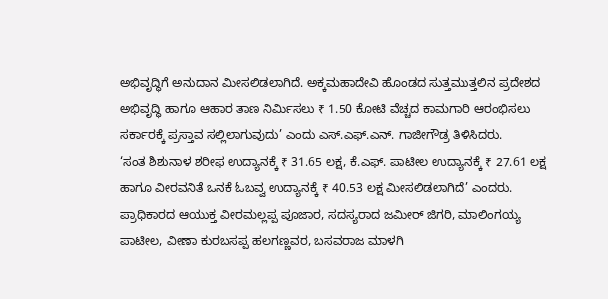ಅಭಿವೃದ್ಧಿಗೆ ಅನುದಾನ ಮೀಸಲಿಡಲಾಗಿದೆ. ಅಕ್ಕಮಹಾದೇವಿ ಹೊಂಡದ ಸುತ್ತಮುತ್ತಲಿನ ಪ್ರದೇಶದ ಅಭಿವೃದ್ಧಿ ಹಾಗೂ ಆಹಾರ ತಾಣ ನಿರ್ಮಿಸಲು ₹ 1.50 ಕೋಟಿ ವೆಚ್ಚದ ಕಾಮಗಾರಿ ಆರಂಭಿಸಲು ಸರ್ಕಾರಕ್ಕೆ ಪ್ರಸ್ತಾವ ಸಲ್ಲಿಲಾಗುವುದು’ ಎಂದು ಎಸ್.ಎಫ್.ಎನ್. ಗಾಜೀಗೌಡ್ರ ತಿಳಿಸಿದರು.
‘ಸಂತ ಶಿಶುನಾಳ ಶರೀಫ ಉದ್ಯಾನಕ್ಕೆ ₹ 31.65 ಲಕ್ಷ, ಕೆ.ಎಫ್. ಪಾಟೀಲ ಉದ್ಯಾನಕ್ಕೆ ₹ 27.61 ಲಕ್ಷ ಹಾಗೂ ವೀರವನಿತೆ ಒನಕೆ ಓಬವ್ವ ಉದ್ಯಾನಕ್ಕೆ ₹ 40.53 ಲಕ್ಷ ಮೀಸಲಿಡಲಾಗಿದೆ’ ಎಂದರು.
ಪ್ರಾಧಿಕಾರದ ಆಯುಕ್ತ ವೀರಮಲ್ಲಪ್ಪ ಪೂಜಾರ, ಸದಸ್ಯರಾದ ಜಮೀರ್ ಜಿಗರಿ, ಮಾಲಿಂಗಯ್ಯ ಪಾಟೀಲ, ವೀಣಾ ಕುರಬಸಪ್ಪ ಹಲಗಣ್ಣವರ, ಬಸವರಾಜ ಮಾಳಗಿ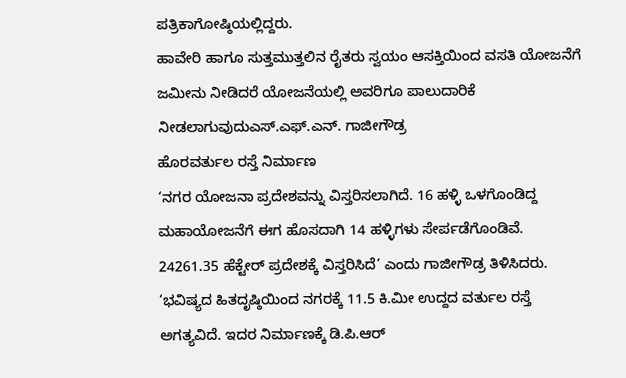ಪತ್ರಿಕಾಗೋಷ್ಠಿಯಲ್ಲಿದ್ದರು.
ಹಾವೇರಿ ಹಾಗೂ ಸುತ್ತಮುತ್ತಲಿನ ರೈತರು ಸ್ವಯಂ ಆಸಕ್ತಿಯಿಂದ ವಸತಿ ಯೋಜನೆಗೆ ಜಮೀನು ನೀಡಿದರೆ ಯೋಜನೆಯಲ್ಲಿ ಅವರಿಗೂ ಪಾಲುದಾರಿಕೆ ನೀಡಲಾಗುವುದುಎಸ್.ಎಫ್.ಎನ್. ಗಾಜೀಗೌಡ್ರ
ಹೊರವರ್ತುಲ ರಸ್ತೆ ನಿರ್ಮಾಣ
‘ನಗರ ಯೋಜನಾ ಪ್ರದೇಶವನ್ನು ವಿಸ್ತರಿಸಲಾಗಿದೆ. 16 ಹಳ್ಳಿ ಒಳಗೊಂಡಿದ್ದ ಮಹಾಯೋಜನೆಗೆ ಈಗ ಹೊಸದಾಗಿ 14 ಹಳ್ಳಿಗಳು ಸೇರ್ಪಡೆಗೊಂಡಿವೆ. 24261.35 ಹೆಕ್ಟೇರ್ ಪ್ರದೇಶಕ್ಕೆ ವಿಸ್ತರಿಸಿದೆ’ ಎಂದು ಗಾಜೀಗೌಡ್ರ ತಿಳಿಸಿದರು. ‘ಭವಿಷ್ಯದ ಹಿತದೃಷ್ಠಿಯಿಂದ ನಗರಕ್ಕೆ 11.5 ಕಿ.ಮೀ ಉದ್ದದ ವರ್ತುಲ ರಸ್ತೆ ಅಗತ್ಯವಿದೆ. ಇದರ ನಿರ್ಮಾಣಕ್ಕೆ ಡಿ.ಪಿ.ಆರ್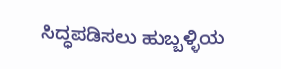ಸಿದ್ಧಪಡಿಸಲು ಹುಬ್ಬಳ್ಳಿಯ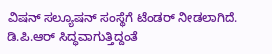ವಿಷನ್ ಸಲ್ಯೂಷನ್ ಸಂಸ್ಥೆಗೆ ಟೆಂಡರ್ ನೀಡಲಾಗಿದೆ. ಡಿ.ಪಿ.ಆರ್ ಸಿದ್ಧವಾಗುತ್ತಿದ್ದಂತೆ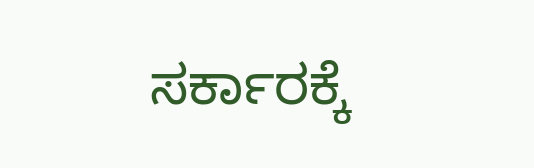ಸರ್ಕಾರಕ್ಕೆ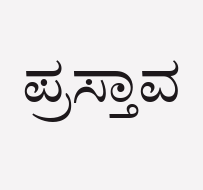ಪ್ರಸ್ತಾವ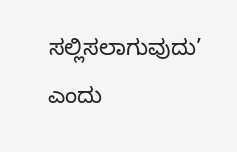ಸಲ್ಲಿಸಲಾಗುವುದು’ ಎಂದು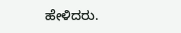ಹೇಳಿದರು.